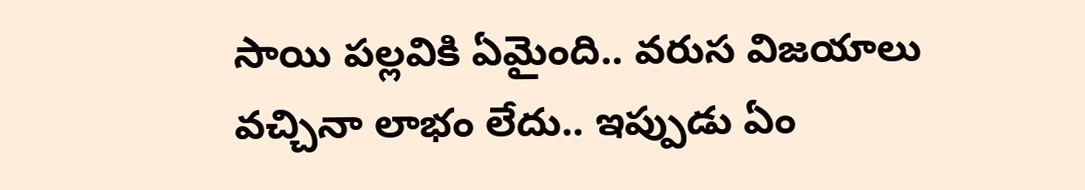సాయి పల్లవికి ఏమైంది.. వరుస విజయాలు వచ్చినా లాభం లేదు.. ఇప్పుడు ఏం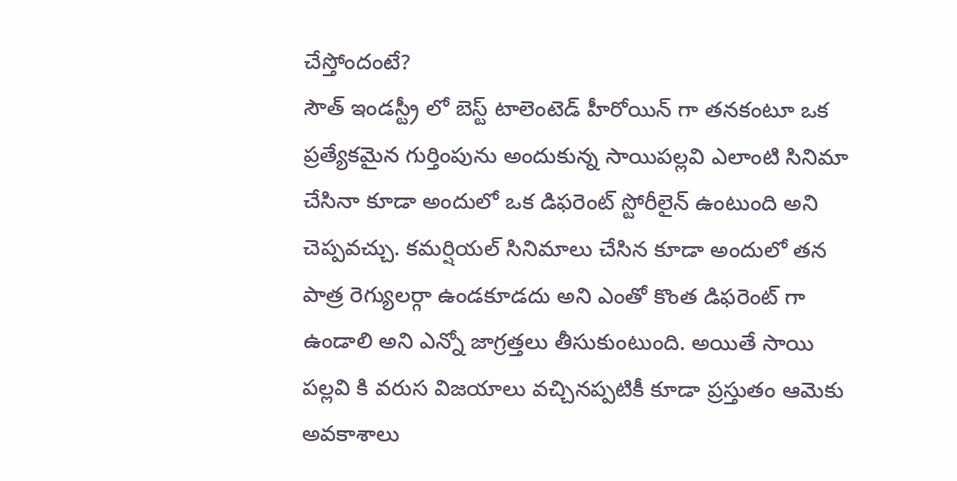చేస్తోందంటే?
సౌత్ ఇండస్ట్రీ లో బెస్ట్ టాలెంటెడ్ హీరోయిన్ గా తనకంటూ ఒక ప్రత్యేకమైన గుర్తింపును అందుకున్న సాయిపల్లవి ఎలాంటి సినిమా చేసినా కూడా అందులో ఒక డిఫరెంట్ స్టోరీలైన్ ఉంటుంది అని చెప్పవచ్చు. కమర్షియల్ సినిమాలు చేసిన కూడా అందులో తన పాత్ర రెగ్యులర్గా ఉండకూడదు అని ఎంతో కొంత డిఫరెంట్ గా ఉండాలి అని ఎన్నో జాగ్రత్తలు తీసుకుంటుంది. అయితే సాయి పల్లవి కి వరుస విజయాలు వచ్చినప్పటికీ కూడా ప్రస్తుతం ఆమెకు అవకాశాలు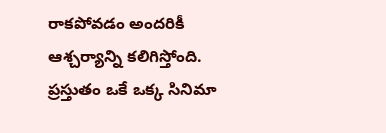రాకపోవడం అందరికీ ఆశ్చర్యాన్ని కలిగిస్తోంది. ప్రస్తుతం ఒకే ఒక్క సినిమా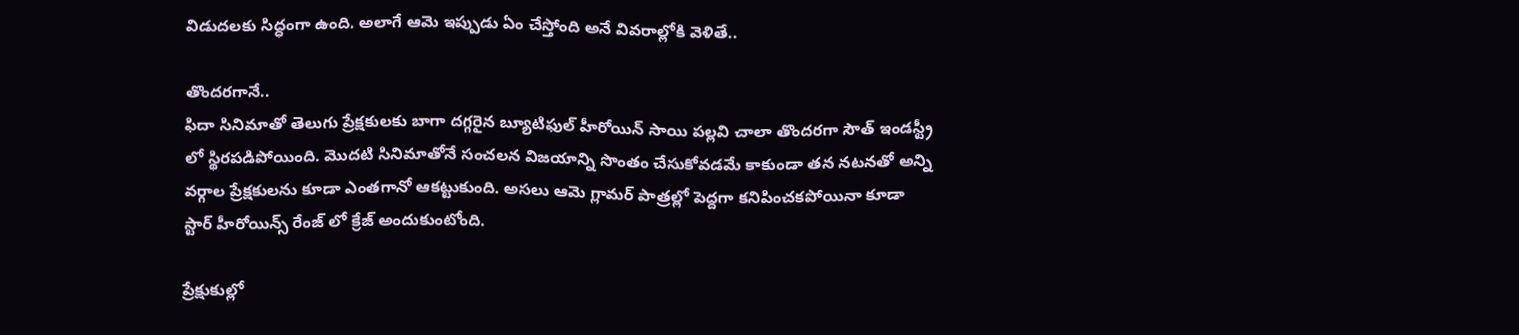విడుదలకు సిద్ధంగా ఉంది. అలాగే ఆమె ఇప్పుడు ఏం చేస్తోంది అనే వివరాల్లోకి వెళితే..

తొందరగానే..
ఫిదా సినిమాతో తెలుగు ప్రేక్షకులకు బాగా దగ్గరైన బ్యూటిఫుల్ హీరోయిన్ సాయి పల్లవి చాలా తొందరగా సౌత్ ఇండస్ట్రీ లో స్థిరపడిపోయింది. మొదటి సినిమాతోనే సంచలన విజయాన్ని సొంతం చేసుకోవడమే కాకుండా తన నటనతో అన్ని వర్గాల ప్రేక్షకులను కూడా ఎంతగానో ఆకట్టుకుంది. అసలు ఆమె గ్లామర్ పాత్రల్లో పెద్దగా కనిపించకపోయినా కూడా స్టార్ హీరోయిన్స్ రేంజ్ లో క్రేజ్ అందుకుంటోంది.

ప్రేక్షుకుల్లో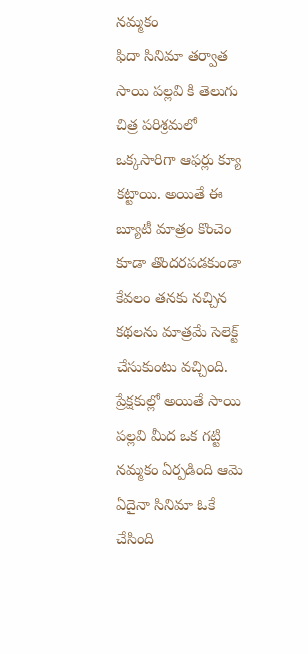నమ్మకం
ఫిదా సినిమా తర్వాత సాయి పల్లవి కి తెలుగు చిత్ర పరిశ్రమలో ఒక్కసారిగా ఆఫర్లు క్యూ కట్టాయి. అయితే ఈ బ్యూటీ మాత్రం కొంచెం కూడా తొందరపడకుండా కేవలం తనకు నచ్చిన కథలను మాత్రమే సెలెక్ట్ చేసుకుంటు వచ్చింది. ప్రేక్షకుల్లో అయితే సాయి పల్లవి మీద ఒక గట్టి నమ్మకం ఏర్పడింది ఆమె ఏదైనా సినిమా ఓకే చేసింది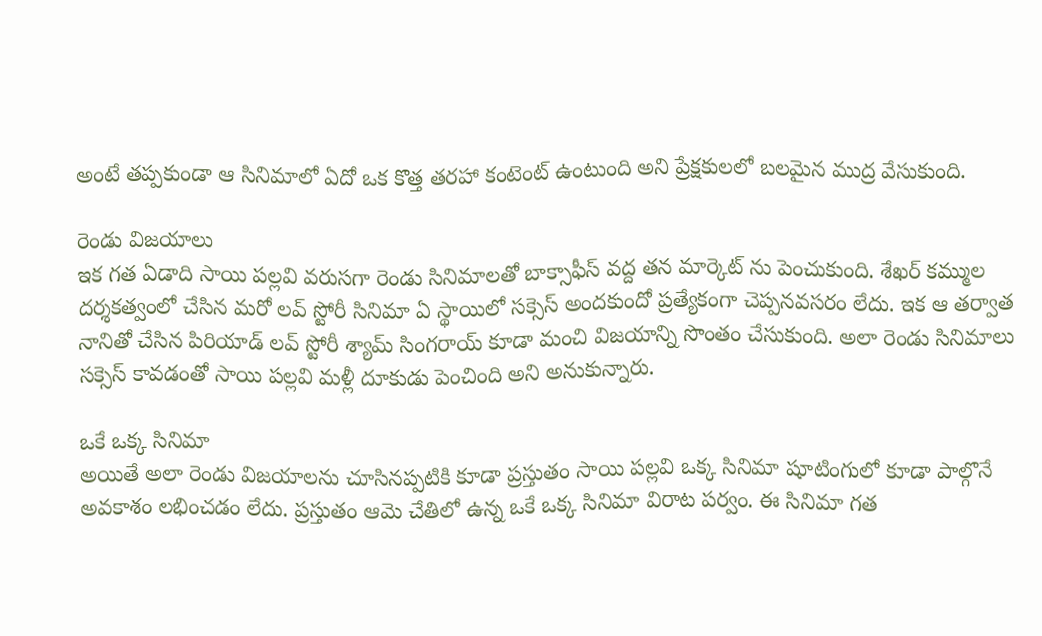అంటే తప్పకుండా ఆ సినిమాలో ఏదో ఒక కొత్త తరహా కంటెంట్ ఉంటుంది అని ప్రేక్షకులలో బలమైన ముద్ర వేసుకుంది.

రెండు విజయాలు
ఇక గత ఏడాది సాయి పల్లవి వరుసగా రెండు సినిమాలతో బాక్సాఫీస్ వద్ద తన మార్కెట్ ను పెంచుకుంది. శేఖర్ కమ్ముల దర్శకత్వంలో చేసిన మరో లవ్ స్టోరీ సినిమా ఏ స్థాయిలో సక్సెస్ అందకుందో ప్రత్యేకంగా చెప్పనవసరం లేదు. ఇక ఆ తర్వాత నానితో చేసిన పిరియాడ్ లవ్ స్టోరీ శ్యామ్ సింగరాయ్ కూడా మంచి విజయాన్ని సొంతం చేసుకుంది. అలా రెండు సినిమాలు సక్సెస్ కావడంతో సాయి పల్లవి మళ్లీ దూకుడు పెంచింది అని అనుకున్నారు.

ఒకే ఒక్క సినిమా
అయితే అలా రెండు విజయాలను చూసినప్పటికి కూడా ప్రస్తుతం సాయి పల్లవి ఒక్క సినిమా షూటింగులో కూడా పాల్గొనే అవకాశం లభించడం లేదు. ప్రస్తుతం ఆమె చేతిలో ఉన్న ఒకే ఒక్క సినిమా విరాట పర్వం. ఈ సినిమా గత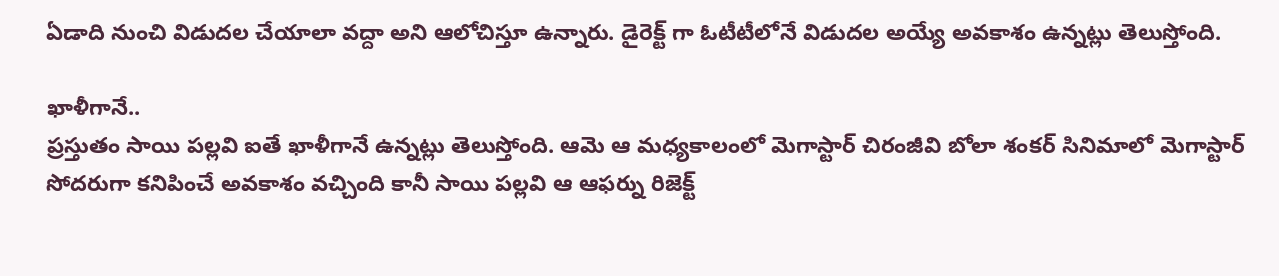ఏడాది నుంచి విడుదల చేయాలా వద్దా అని ఆలోచిస్తూ ఉన్నారు. డైరెక్ట్ గా ఓటీటీలోనే విడుదల అయ్యే అవకాశం ఉన్నట్లు తెలుస్తోంది.

ఖాళీగానే..
ప్రస్తుతం సాయి పల్లవి ఐతే ఖాళీగానే ఉన్నట్లు తెలుస్తోంది. ఆమె ఆ మధ్యకాలంలో మెగాస్టార్ చిరంజీవి బోలా శంకర్ సినిమాలో మెగాస్టార్ సోదరుగా కనిపించే అవకాశం వచ్చింది కానీ సాయి పల్లవి ఆ ఆఫర్ను రిజెక్ట్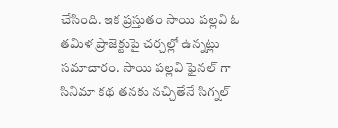చేసింది. ఇక ప్రస్తుతం సాయి పల్లవి ఓ తమిళ ప్రాజెక్టుపై చర్చల్లో ఉన్నట్లు సమాచారం. సాయి పల్లవి ఫైనల్ గా సినిమా కథ తనకు నచ్చితేనే సిగ్నల్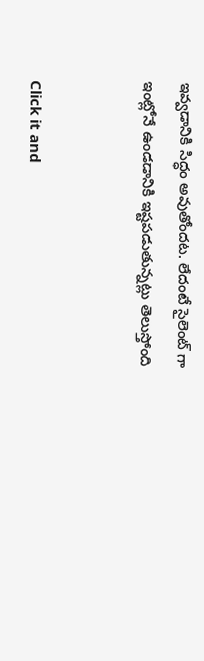ఇవ్వడానికి సిద్ధం అవుతోందట. లేదంటే సైలెంట్ గా ఇంట్లోనే ఉండడానికి ఇష్టపడుతున్నట్లు తెలుస్తోంది


Click it and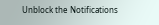Unblock the Notifications